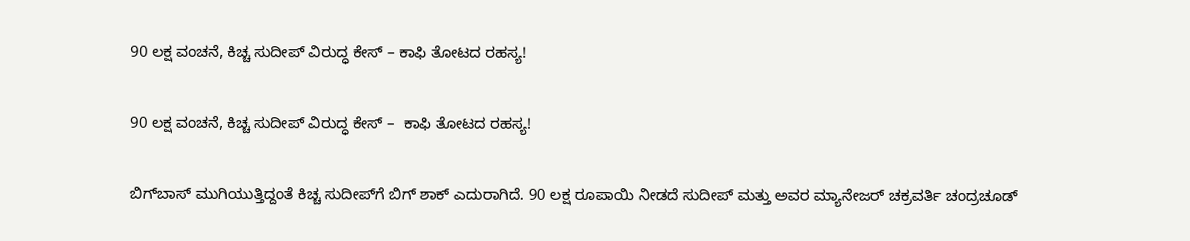90 ಲಕ್ಷ ವಂಚನೆ, ಕಿಚ್ಚ ಸುದೀಪ್ ವಿರುದ್ಧ ಕೇಸ್ – ಕಾಫಿ ತೋಟದ ರಹಸ್ಯ!

90 ಲಕ್ಷ ವಂಚನೆ, ಕಿಚ್ಚ ಸುದೀಪ್ ವಿರುದ್ಧ ಕೇಸ್ –  ಕಾಫಿ ತೋಟದ ರಹಸ್ಯ!

ಬಿಗ್‌ಬಾಸ್ ಮುಗಿಯುತ್ತಿದ್ದಂತೆ ಕಿಚ್ಚ ಸುದೀಪ್‌ಗೆ ಬಿಗ್ ಶಾಕ್ ಎದುರಾಗಿದೆ. 90 ಲಕ್ಷ ರೂಪಾಯಿ ನೀಡದೆ ಸುದೀಪ್‌ ಮತ್ತು ಅವರ ಮ್ಯಾನೇಜರ್‌ ಚಕ್ರವರ್ತಿ ಚಂದ್ರಚೂಡ್‌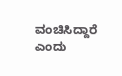ವಂಚಿಸಿದ್ದಾರೆ ಎಂದು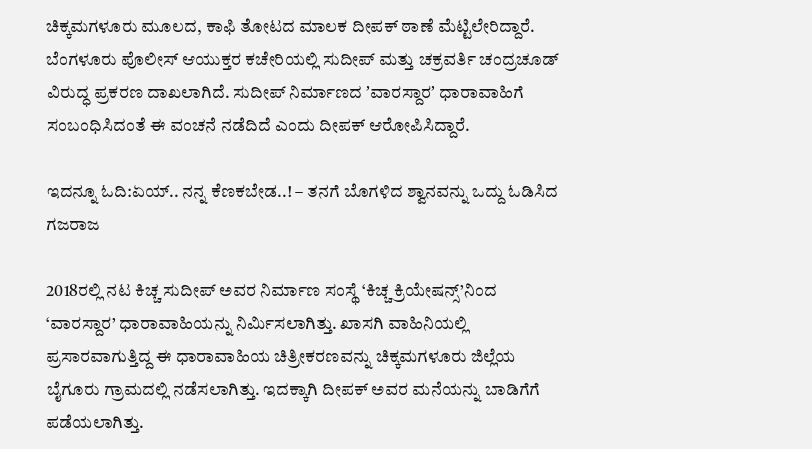ಚಿಕ್ಕಮಗಳೂರು ಮೂಲದ, ಕಾಫಿ ತೋಟದ ಮಾಲಕ ದೀಪಕ್‌ ಠಾಣೆ ಮೆಟ್ಟಿಲೇರಿದ್ದಾರೆ. ಬೆಂಗಳೂರು ಪೊಲೀಸ್‌ ಆಯುಕ್ತರ ಕಚೇರಿಯಲ್ಲಿ ಸುದೀಪ್‌ ಮತ್ತು ಚಕ್ರವರ್ತಿ ಚಂದ್ರಚೂಡ್‌ ವಿರುದ್ಧ ಪ್ರಕರಣ ದಾಖಲಾಗಿದೆ. ಸುದೀಪ್‌ ನಿರ್ಮಾಣದ ʼವಾರಸ್ದಾರʼ ಧಾರಾವಾಹಿಗೆ ಸಂಬಂಧಿಸಿದಂತೆ ಈ ವಂಚನೆ ನಡೆದಿದೆ ಎಂದು ದೀಪಕ್‌ ಆರೋಪಿಸಿದ್ದಾರೆ.

ಇದನ್ನೂ ಓದಿ:ಏಯ್.. ನನ್ನ ಕೆಣಕಬೇಡ..! – ತನಗೆ ಬೊಗಳಿದ ಶ್ವಾನವನ್ನು ಒದ್ದು ಓಡಿಸಿದ ಗಜರಾಜ

2018ರಲ್ಲಿ ನಟ ಕಿಚ್ಚ ಸುದೀಪ್ ಅವರ ನಿರ್ಮಾಣ ಸಂಸ್ಥೆ ‘ಕಿಚ್ಚ ಕ್ರಿಯೇಷನ್ಸ್’ನಿಂದ ‘ವಾರಸ್ದಾರ’ ಧಾರಾವಾಹಿಯನ್ನು ನಿರ್ಮಿಸಲಾಗಿತ್ತು. ಖಾಸಗಿ ವಾಹಿನಿಯಲ್ಲಿ ಪ್ರಸಾರವಾಗುತ್ತಿದ್ದ ಈ ಧಾರಾವಾಹಿಯ ಚಿತ್ರೀಕರಣವನ್ನು ಚಿಕ್ಕಮಗಳೂರು ಜಿಲ್ಲೆಯ ಬೈಗೂರು ಗ್ರಾಮದಲ್ಲಿ ನಡೆಸಲಾಗಿತ್ತು. ಇದಕ್ಕಾಗಿ ದೀಪಕ್ ಅವರ ಮನೆಯನ್ನು ಬಾಡಿಗೆಗೆ ಪಡೆಯಲಾಗಿತ್ತು.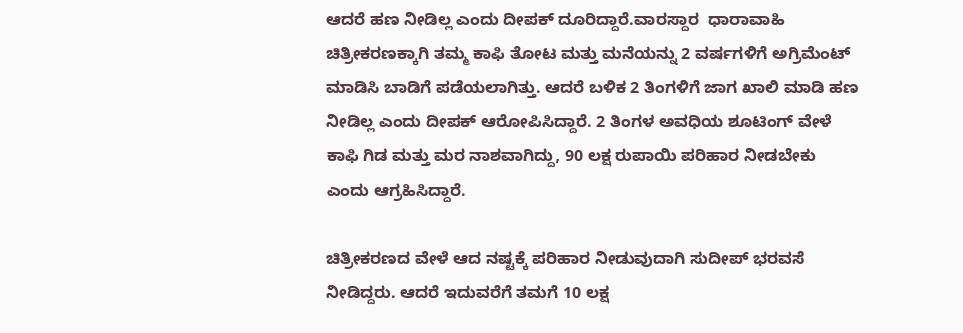ಆದರೆ ಹಣ ನೀಡಿಲ್ಲ ಎಂದು ದೀಪಕ್‌ ದೂರಿದ್ದಾರೆ.ವಾರಸ್ದಾರ  ಧಾರಾವಾಹಿ ಚಿತ್ರೀಕರಣಕ್ಕಾಗಿ ತಮ್ಮ ಕಾಫಿ ತೋಟ ಮತ್ತು ಮನೆಯನ್ನು 2 ವರ್ಷಗಳಿಗೆ ಅಗ್ರಿಮೆಂಟ್‌ ಮಾಡಿಸಿ ಬಾಡಿಗೆ ಪಡೆಯಲಾಗಿತ್ತು. ಆದರೆ ಬಳಿಕ 2 ತಿಂಗಳಿಗೆ ಜಾಗ ಖಾಲಿ ಮಾಡಿ ಹಣ ನೀಡಿಲ್ಲ ಎಂದು ದೀಪಕ್‌ ಆರೋಪಿಸಿದ್ದಾರೆ. 2 ತಿಂಗಳ ಅವಧಿಯ ಶೂಟಿಂಗ್‌ ವೇಳೆ ಕಾಫಿ ಗಿಡ ಮತ್ತು ಮರ ನಾಶವಾಗಿದ್ದು, 90 ಲಕ್ಷ ರುಪಾಯಿ ಪರಿಹಾರ ನೀಡಬೇಕು ಎಂದು ಆಗ್ರಹಿಸಿದ್ದಾರೆ.

ಚಿತ್ರೀಕರಣದ ವೇಳೆ ಆದ ನಷ್ಟಕ್ಕೆ ಪರಿಹಾರ ನೀಡುವುದಾಗಿ ಸುದೀಪ್‌ ಭರವಸೆ ನೀಡಿದ್ದರು. ಆದರೆ ಇದುವರೆಗೆ ತಮಗೆ 10 ಲಕ್ಷ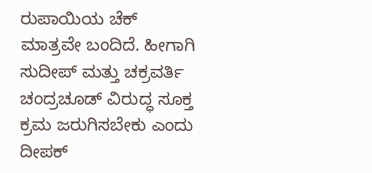ರುಪಾಯಿಯ ಚೆಕ್‌ ಮಾತ್ರವೇ ಬಂದಿದೆ. ಹೀಗಾಗಿ ಸುದೀಪ್‌ ಮತ್ತು ಚಕ್ರವರ್ತಿ ಚಂದ್ರಚೂಡ್‌ ವಿರುದ್ಧ ಸೂಕ್ತ ಕ್ರಮ ಜರುಗಿಸಬೇಕು ಎಂದು ದೀಪಕ್‌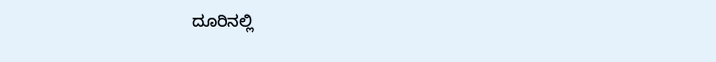ದೂರಿನಲ್ಲಿ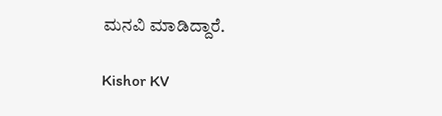ಮನವಿ ಮಾಡಿದ್ದಾರೆ.

Kishor KV